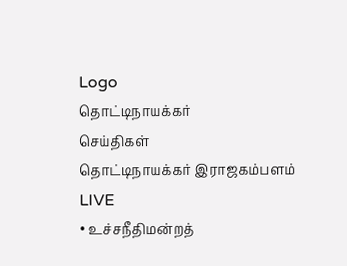Logo
தொட்டிநாயக்கர்
செய்திகள்
தொட்டிநாயக்கர் இராஜகம்பளம்
LIVE
• உச்சநீதிமன்றத்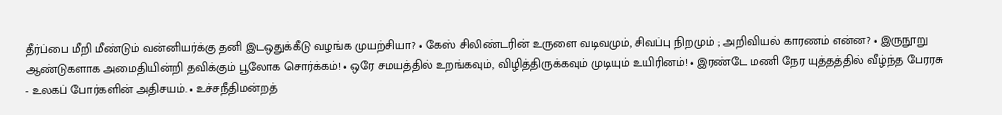தீர்ப்பை மீறி மீண்டும் வன்னியர்க்கு தனி இடஒதுக்கீடு வழங்க முயற்சியா? • கேஸ் சிலிண்டரின் உருளை வடிவமும், சிவப்பு நிறமும் ; அறிவியல் காரணம் என்ன? • இருநூறு ஆண்டுகளாக அமைதியின்றி தவிக்கும் பூலோக சொர்க்கம்! • ஒரே சமயத்தில் உறங்கவும், விழித்திருக்கவும் முடியும் உயிரினம்! • இரண்டே மணி நேர யுத்தத்தில் வீழ்ந்த பேரரசு - உலகப் போர்களின் அதிசயம். • உச்சநீதிமன்றத்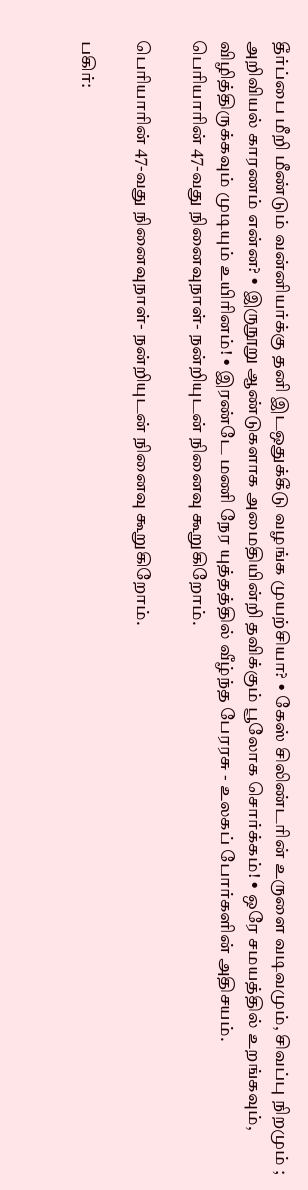தீர்ப்பை மீறி மீண்டும் வன்னியர்க்கு தனி இடஒதுக்கீடு வழங்க முயற்சியா? • கேஸ் சிலிண்டரின் உருளை வடிவமும், சிவப்பு நிறமும் ; அறிவியல் காரணம் என்ன? • இருநூறு ஆண்டுகளாக அமைதியின்றி தவிக்கும் பூலோக சொர்க்கம்! • ஒரே சமயத்தில் உறங்கவும், விழித்திருக்கவும் முடியும் உயிரினம்! • இரண்டே மணி நேர யுத்தத்தில் வீழ்ந்த பேரரசு - உலகப் போர்களின் அதிசயம்.
பெரியாரின் 47-வது நினைவுநாள்- நன்றியுடன் நினைவு கூறுகிறோம்.

பெரியாரின் 47-வது நினைவுநாள்- நன்றியுடன் நினைவு கூறுகிறோம்.

பகிர்: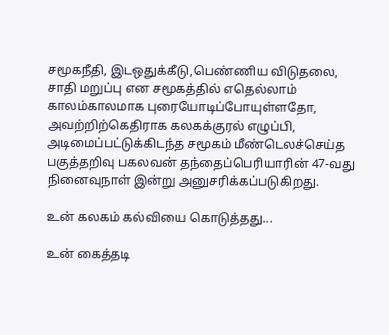சமூகநீதி, இடஒதுக்கீடு,பெண்ணிய விடுதலை, சாதி மறுப்பு என சமூகத்தில் எதெல்லாம் காலம்காலமாக புரையோடிப்போயுள்ளதோ, அவற்றிற்கெதிராக கலகக்குரல் எழுப்பி, அடிமைப்பட்டுக்கிடந்த சமூகம் மீண்டெலச்செய்த பகுத்தறிவு பகலவன் தந்தைப்பெரியாரின் 47-வது நினைவுநாள் இன்று அனுசரிக்கப்படுகிறது.

உன் கலகம் கல்வியை கொடுத்தது...

உன் கைத்தடி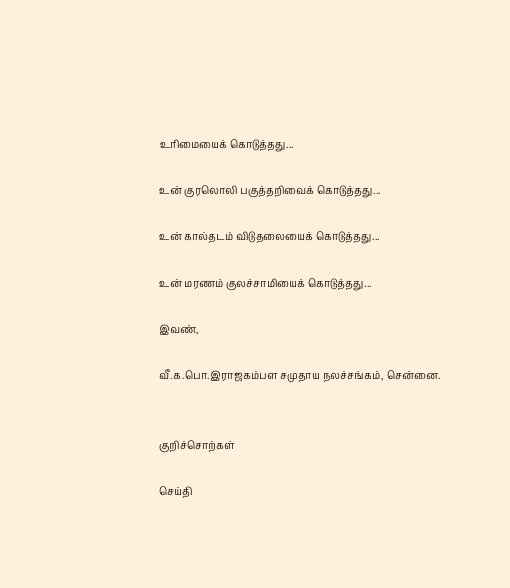உரிமையைக் கொடுத்தது...

உன் குரலொலி பகுத்தறிவைக் கொடுத்தது...

உன் கால்தடம் விடுதலையைக் கொடுத்தது...

உன் மரணம் குலச்சாமியைக் கொடுத்தது...

இவண்,

வீ.க.பொ.இராஜகம்பள சமுதாய நலச்சங்கம், சென்னை.


குறிச்சொற்கள்

செய்தி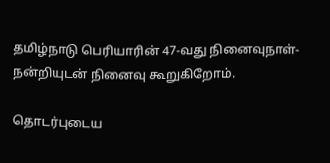தமிழ்நாடு பெரியாரின் 47-வது நினைவுநாள்- நன்றியுடன் நினைவு கூறுகிறோம்.

தொடர்புடைய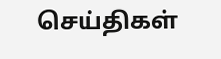செய்திகள்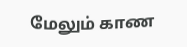மேலும் காண